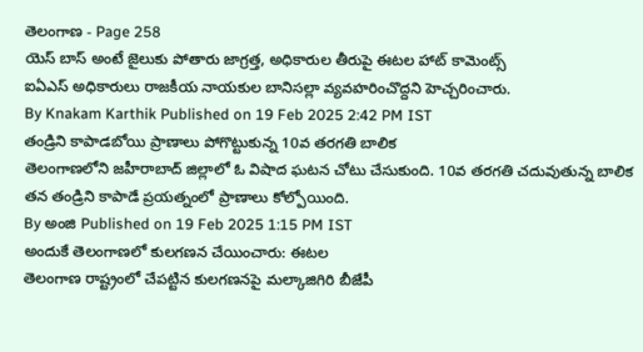తెలంగాణ - Page 258
యెస్ బాస్ అంటే జైలుకు పోతారు జాగ్రత్త, అధికారుల తీరుపై ఈటల హాట్ కామెంట్స్
ఐఏఎస్ అధికారులు రాజకీయ నాయకుల బానిసల్లా వ్యవహరించొద్దని హెచ్చరించారు.
By Knakam Karthik Published on 19 Feb 2025 2:42 PM IST
తండ్రిని కాపాడబోయి ప్రాణాలు పోగొట్టుకున్న 10వ తరగతి బాలిక
తెలంగాణలోని జహీరాబాద్ జిల్లాలో ఓ విషాద ఘటన చోటు చేసుకుంది. 10వ తరగతి చదువుతున్న బాలిక తన తండ్రిని కాపాడే ప్రయత్నంలో ప్రాణాలు కోల్పోయింది.
By అంజి Published on 19 Feb 2025 1:15 PM IST
అందుకే తెలంగాణలో కులగణన చేయించారు: ఈటల
తెలంగాణ రాష్ట్రంలో చేపట్టిన కులగణనపై మల్కాజిగిరి బీజేపీ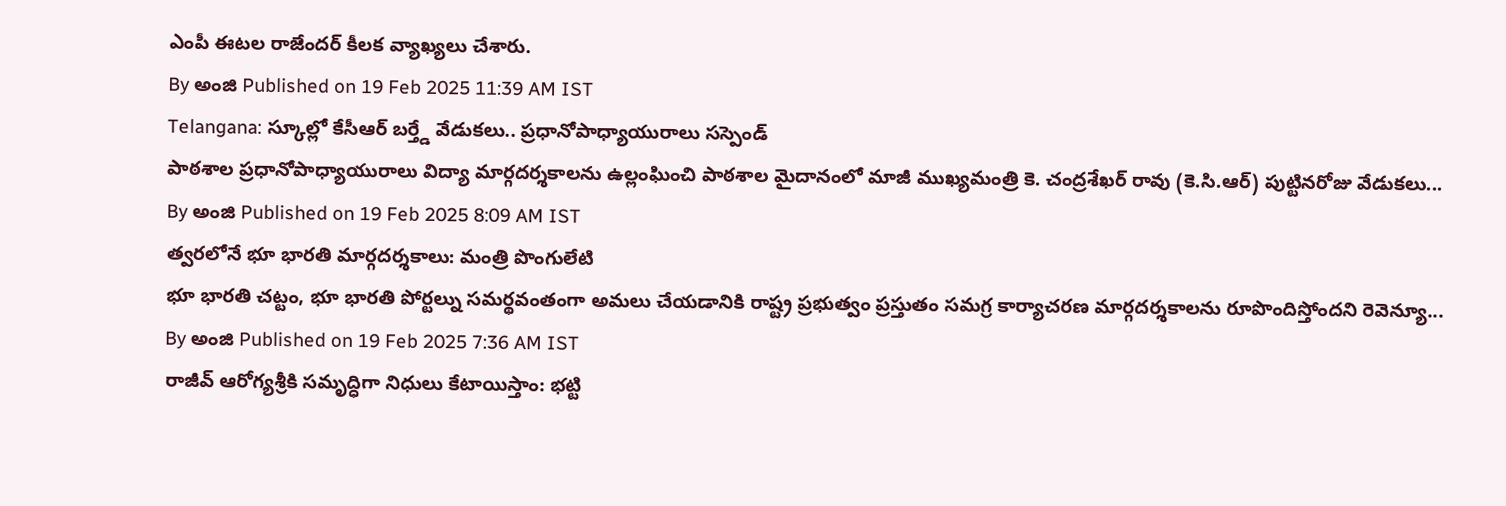ఎంపీ ఈటల రాజేందర్ కీలక వ్యాఖ్యలు చేశారు.
By అంజి Published on 19 Feb 2025 11:39 AM IST
Telangana: స్కూల్లో కేసీఆర్ బర్త్డే వేడుకలు.. ప్రధానోపాధ్యాయురాలు సస్పెండ్
పాఠశాల ప్రధానోపాధ్యాయురాలు విద్యా మార్గదర్శకాలను ఉల్లంఘించి పాఠశాల మైదానంలో మాజీ ముఖ్యమంత్రి కె. చంద్రశేఖర్ రావు (కె.సి.ఆర్) పుట్టినరోజు వేడుకలు...
By అంజి Published on 19 Feb 2025 8:09 AM IST
త్వరలోనే భూ భారతి మార్గదర్శకాలు: మంత్రి పొంగులేటి
భూ భారతి చట్టం, భూ భారతి పోర్టల్ను సమర్థవంతంగా అమలు చేయడానికి రాష్ట్ర ప్రభుత్వం ప్రస్తుతం సమగ్ర కార్యాచరణ మార్గదర్శకాలను రూపొందిస్తోందని రెవెన్యూ...
By అంజి Published on 19 Feb 2025 7:36 AM IST
రాజీవ్ ఆరోగ్యశ్రీకి సమృద్ధిగా నిధులు కేటాయిస్తాం: భట్టి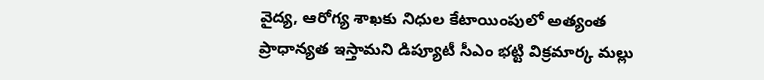వైద్య, ఆరోగ్య శాఖకు నిధుల కేటాయింపులో అత్యంత ప్రాధాన్యత ఇస్తామని డిప్యూటీ సీఎం భట్టి విక్రమార్క మల్లు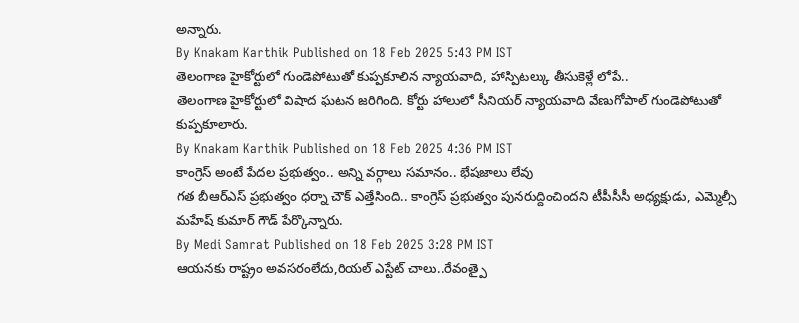అన్నారు.
By Knakam Karthik Published on 18 Feb 2025 5:43 PM IST
తెలంగాణ హైకోర్టులో గుండెపోటుతో కుప్పకూలిన న్యాయవాది, హాస్పిటల్కు తీసుకెళ్లే లోపే..
తెలంగాణ హైకోర్టులో విషాద ఘటన జరిగింది. కోర్టు హాలులో సీనియర్ న్యాయవాది వేణుగోపాల్ గుండెపోటుతో కుప్పకూలారు.
By Knakam Karthik Published on 18 Feb 2025 4:36 PM IST
కాంగ్రెస్ అంటే పేదల ప్రభుత్వం.. అన్ని వర్గాలు సమానం.. భేషజాలు లేవు
గత బీఆర్ఎస్ ప్రభుత్వం ధర్నా చౌక్ ఎత్తేసింది.. కాంగ్రెస్ ప్రభుత్వం పునరుద్దించిందని టీపీసీసీ అధ్యక్షుడు, ఎమ్మెల్సీ మహేష్ కుమార్ గౌడ్ పేర్కొన్నారు.
By Medi Samrat Published on 18 Feb 2025 3:28 PM IST
ఆయనకు రాష్ట్రం అవసరంలేదు,రియల్ ఎస్టేట్ చాలు..రేవంత్పై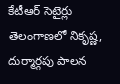కేటీఆర్ సెటైర్లు
తెలంగాణలో నికృష్ణ, దుర్మార్గపు పాలన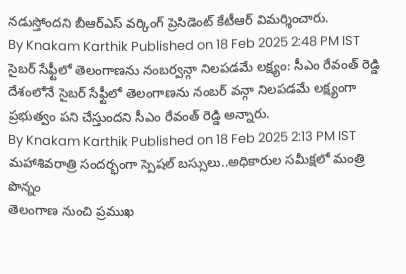నడుస్తోందని బీఆర్ఎస్ వర్కింగ్ ప్రెసిడెంట్ కేటీఆర్ విమర్శించారు.
By Knakam Karthik Published on 18 Feb 2025 2:48 PM IST
సైబర్ సేఫ్టీలో తెలంగాణను నంబర్వన్గా నిలపడమే లక్ష్యం: సీఎం రేవంత్ రెడ్డి
దేశంలోనే సైబర్ సేఫ్టీలో తెలంగాణను నంబర్ వన్గా నిలపడమే లక్ష్యంగా ప్రభుత్వం పని చేస్తుందని సీఎం రేవంత్ రెడ్డి అన్నారు.
By Knakam Karthik Published on 18 Feb 2025 2:13 PM IST
మహాశివరాత్రి సందర్భంగా స్పెషల్ బస్సులు..అధికారుల సమీక్షలో మంత్రి పొన్నం
తెలంగాణ నుంచి ప్రముఖ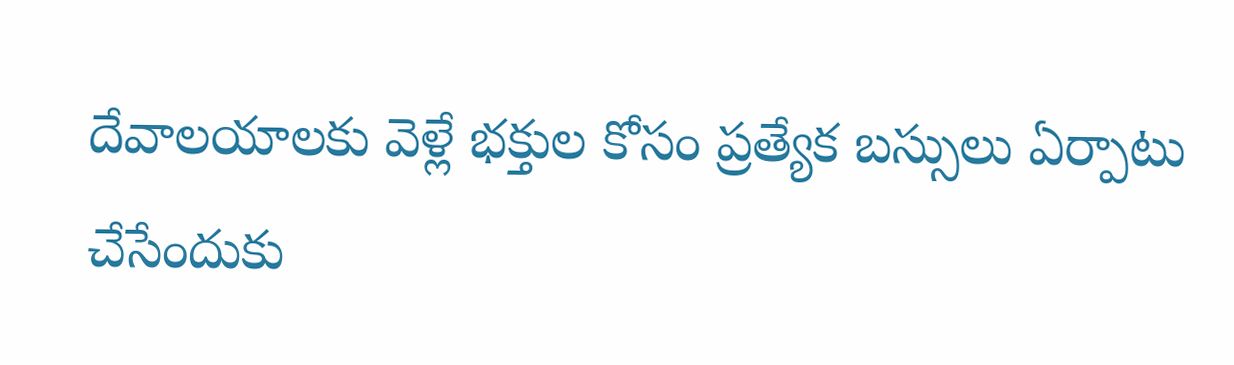దేవాలయాలకు వెళ్లే భక్తుల కోసం ప్రత్యేక బస్సులు ఏర్పాటు చేసేందుకు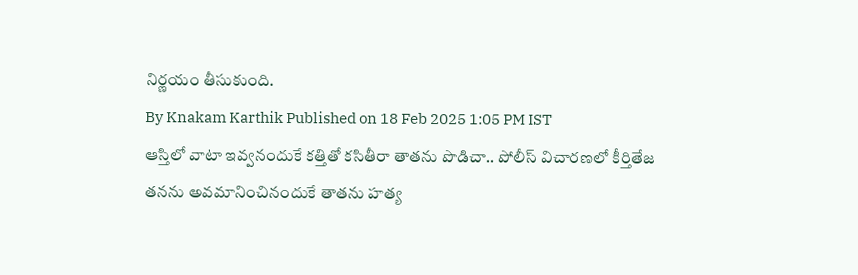నిర్ణయం తీసుకుంది.
By Knakam Karthik Published on 18 Feb 2025 1:05 PM IST
ఆస్తిలో వాటా ఇవ్వనందుకే కత్తితో కసితీరా తాతను పొడిచా.. పోలీస్ విచారణలో కీర్తితేజ
తనను అవమానించినందుకే తాతను హత్య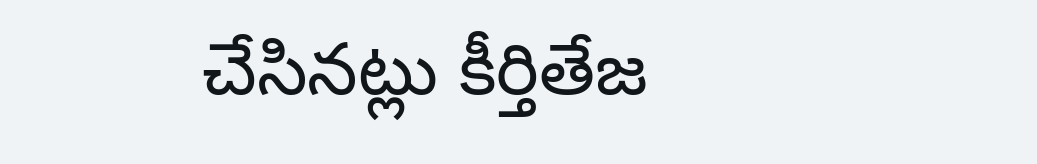చేసినట్లు కీర్తితేజ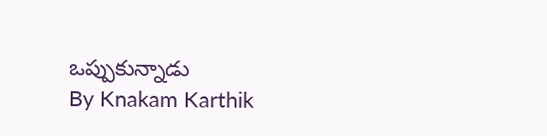ఒప్పుకున్నాడు
By Knakam Karthik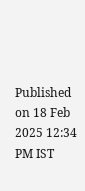Published on 18 Feb 2025 12:34 PM IST